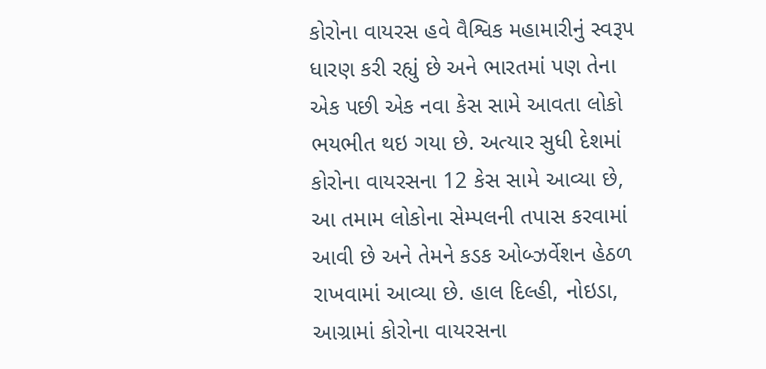કોરોના વાયરસ હવે વૈશ્વિક મહામારીનું સ્વરૂપ ધારણ કરી રહ્યું છે અને ભારતમાં પણ તેના એક પછી એક નવા કેસ સામે આવતા લોકો ભયભીત થઇ ગયા છે. અત્યાર સુધી દેશમાં કોરોના વાયરસના 12 કેસ સામે આવ્યા છે, આ તમામ લોકોના સેમ્પલની તપાસ કરવામાં આવી છે અને તેમને કડક ઓબ્ઝર્વેશન હેઠળ રાખવામાં આવ્યા છે. હાલ દિલ્હી, નોઇડા, આગ્રામાં કોરોના વાયરસના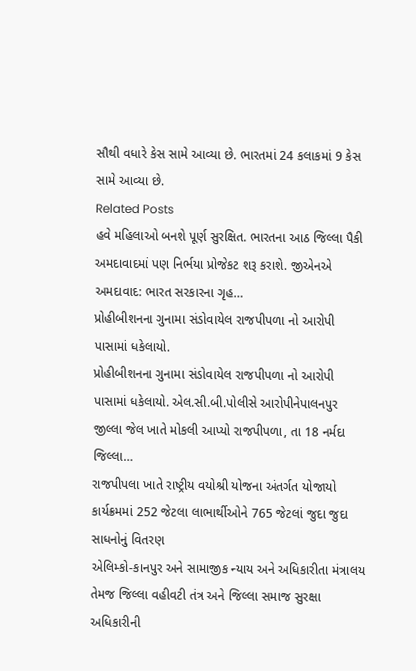સૌથી વધારે કેસ સામે આવ્યા છે. ભારતમાં 24 કલાકમાં 9 કેસ સામે આવ્યા છે.
Related Posts
હવે મહિલાઓ બનશે પૂર્ણ સુરક્ષિત. ભારતના આઠ જિલ્લા પૈકી અમદાવાદમાં પણ નિર્ભયા પ્રોજેકટ શરૂ કરાશે. જીએનએ અમદાવાદ: ભારત સરકારના ગૃહ…
પ્રોહીબીશનના ગુનામા સંડોવાયેલ રાજપીપળા નો આરોપી પાસામાં ધકેલાયો.
પ્રોહીબીશનના ગુનામા સંડોવાયેલ રાજપીપળા નો આરોપી પાસામાં ધકેલાયો. એલ.સી.બી.પોલીસે આરોપીનેપાલનપુર જીલ્લા જેલ ખાતે મોકલી આપ્યો રાજપીપળા, તા 18 નર્મદા જિલ્લા…
રાજપીપલા ખાતે રાષ્ટ્રીય વયોશ્રી યોજના અંતર્ગત યોજાયો કાર્યક્રમમાં 252 જેટલા લાભાર્થીઓને 765 જેટલાં જુદા જુદા સાધનોનું વિતરણ
એલિમ્કો-કાનપુર અને સામાજીક ન્યાય અને અધિકારીતા મંત્રાલય તેમજ જિલ્લા વહીવટી તંત્ર અને જિલ્લા સમાજ સુરક્ષા અધિકારીની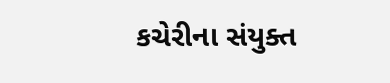કચેરીના સંયુક્ત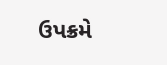ઉપક્રમે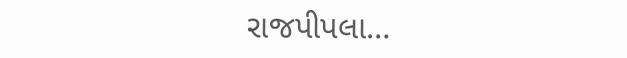રાજપીપલા…